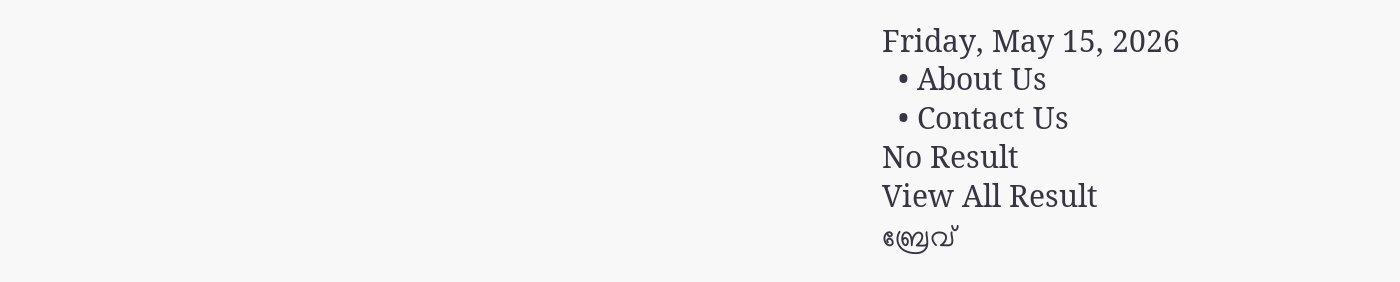Friday, May 15, 2026
  • About Us
  • Contact Us
No Result
View All Result
ബ്രേവ്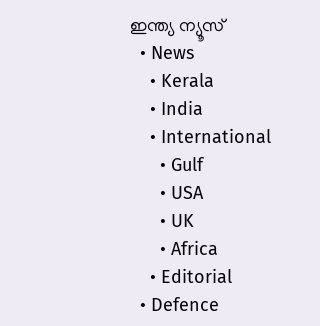ഇന്ത്യ ന്യൂസ്
  • News
    • Kerala
    • India
    • International
      • Gulf
      • USA
      • UK
      • Africa
    • Editorial
  • Defence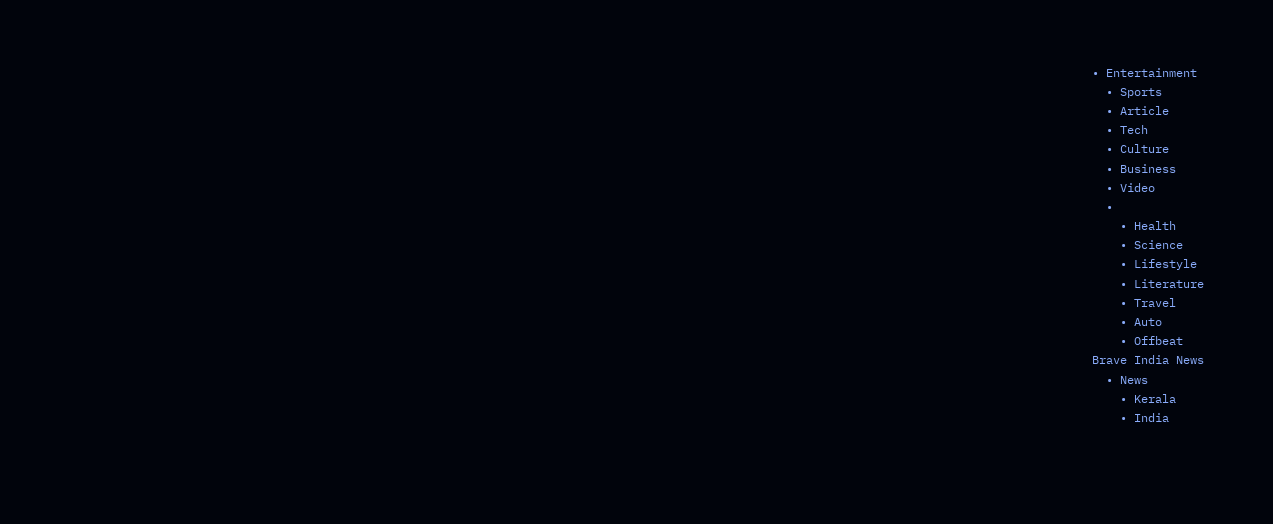• Entertainment
  • Sports
  • Article
  • Tech
  • Culture
  • Business
  • Video
  •
    • Health
    • Science
    • Lifestyle
    • Literature
    • Travel
    • Auto
    • Offbeat
Brave India News
  • News
    • Kerala
    • India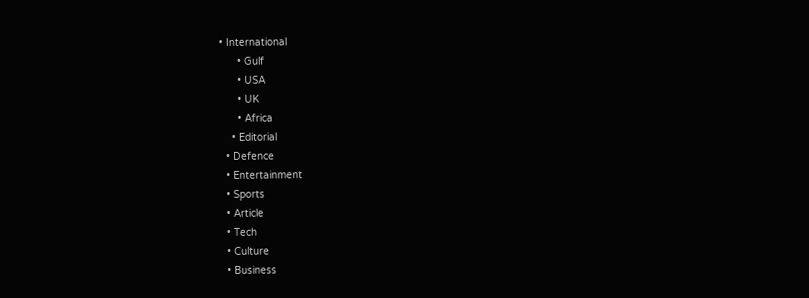• International
      • Gulf
      • USA
      • UK
      • Africa
    • Editorial
  • Defence
  • Entertainment
  • Sports
  • Article
  • Tech
  • Culture
  • Business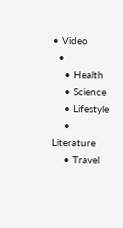• Video
  •
    • Health
    • Science
    • Lifestyle
    • Literature
    • Travel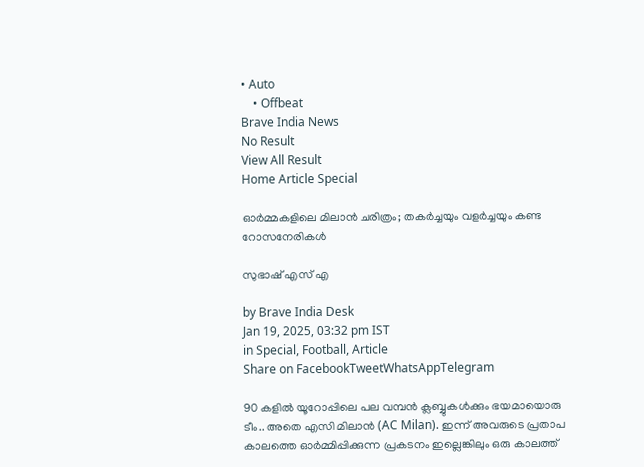• Auto
    • Offbeat
Brave India News
No Result
View All Result
Home Article Special

ഓർമ്മകളിലെ മിലാൻ ചരിത്രം; തകർച്ചയും വളർച്ചയും കണ്ട റോസനേരികള്‍

സുഭാഷ് എസ് എ

by Brave India Desk
Jan 19, 2025, 03:32 pm IST
in Special, Football, Article
Share on FacebookTweetWhatsAppTelegram

90 കളില്‍ യൂറോപ്പിലെ പല വമ്പന്‍ ക്ലബ്ബുകള്‍ക്കും ഭയമായൊരു ടീം.. അതെ എസി മിലാന്‍ (AC Milan). ഇന്ന് അവരുടെ പ്രതാപ കാലത്തെ ഓർമ്മിപ്പിക്കുന്ന പ്രകടനം ഇല്ലെങ്കിലും ഒരു കാലത്ത്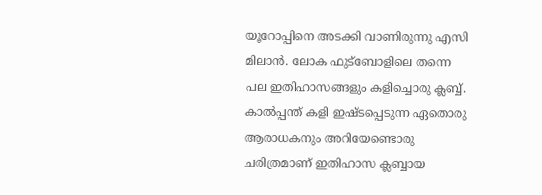യൂറോപ്പിനെ അടക്കി വാണിരുന്നു എസി മിലാന്‍. ലോക ഫുട്ബോളിലെ തന്നെ പല ഇതിഹാസങ്ങളും കളിച്ചൊരു ക്ലബ്ബ്. കാൽപ്പന്ത് കളി ഇഷ്ടപ്പെടുന്ന ഏതൊരു ആരാധകനും അറിയേണ്ടൊരു ചരിത്രമാണ് ഇതിഹാസ ക്ലബ്ബായ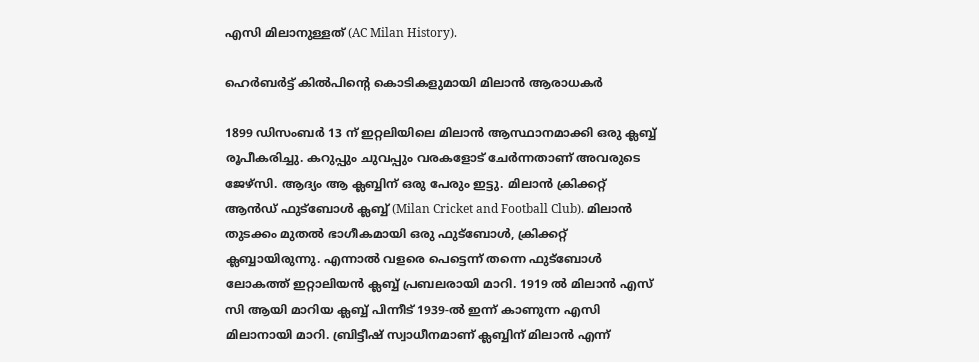എസി മിലാനുള്ളത് (AC Milan History).

ഹെര്‍ബര്‍ട്ട് കില്‍പിന്റെ കൊടികളുമായി മിലാൻ ആരാധകർ

1899 ഡിസംബര്‍ 13 ന് ഇറ്റലിയിലെ മിലാന്‍ ആസ്ഥാനമാക്കി ഒരു ക്ലബ്ബ് രൂപീകരിച്ചു. കറുപ്പും ചുവപ്പും വരകളോട് ചേര്‍ന്നതാണ് അവരുടെ ജേഴ്‌സി. ആദ്യം ആ ക്ലബ്ബിന് ഒരു പേരും ഇട്ടു. മിലാന്‍ ക്രിക്കറ്റ് ആന്‍ഡ് ഫുട്‌ബോള്‍ ക്ലബ്ബ് (Milan Cricket and Football Club). മിലാൻ തുടക്കം മുതല്‍ ഭാഗീകമായി ഒരു ഫുട്‌ബോള്‍, ക്രിക്കറ്റ് ക്ലബ്ബായിരുന്നു. എന്നാല്‍ വളരെ പെട്ടെന്ന് തന്നെ ഫുട്‌ബോള്‍ ലോകത്ത് ഇറ്റാലിയന്‍ ക്ലബ്ബ് പ്രബലരായി മാറി. 1919 ല്‍ മിലാന്‍ എസ് സി ആയി മാറിയ ക്ലബ്ബ് പിന്നീട് 1939-ല്‍ ഇന്ന് കാണുന്ന എസി മിലാനായി മാറി. ബ്രിട്ടീഷ് സ്വാധീനമാണ് ക്ലബ്ബിന് മിലാന്‍ എന്ന്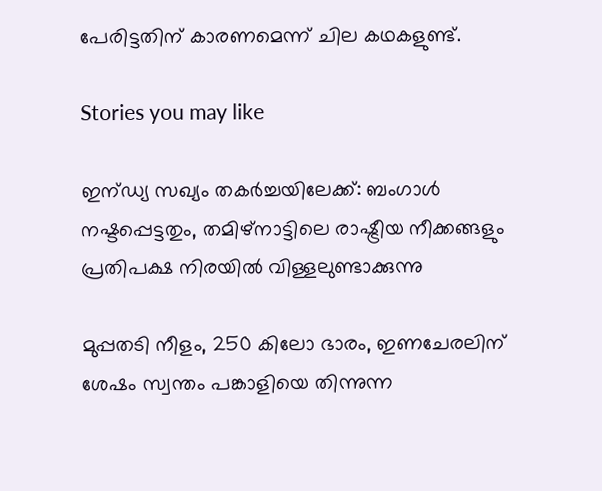പേരിട്ടതിന് കാരണമെന്ന് ചില കഥകളുണ്ട്.

Stories you may like

ഇന്ഡ്യ സഖ്യം തകർച്ചയിലേക്ക്: ബംഗാൾ നഷ്ടപ്പെട്ടതും, തമിഴ്‌നാട്ടിലെ രാഷ്ട്രീയ നീക്കങ്ങളും പ്രതിപക്ഷ നിരയിൽ വിള്ളലുണ്ടാക്കുന്നു

മുപ്പതടി നീളം, 250 കിലോ ഭാരം, ഇണചേരലിന് ശേഷം സ്വന്തം പങ്കാളിയെ തിന്നുന്ന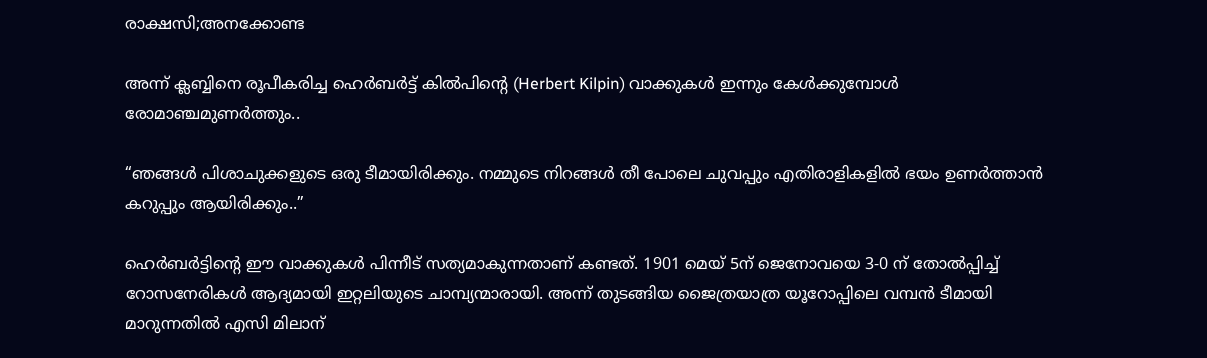രാക്ഷസി;അനക്കോണ്ട

അന്ന് ക്ലബ്ബിനെ രൂപീകരിച്ച ഹെര്‍ബര്‍ട്ട് കില്‍പിന്റെ (Herbert Kilpin) വാക്കുകള്‍ ഇന്നും കേള്‍ക്കുമ്പോള്‍ രോമാഞ്ചമുണര്‍ത്തും..

“ഞങ്ങള്‍ പിശാചുക്കളുടെ ഒരു ടീമായിരിക്കും. നമ്മുടെ നിറങ്ങള്‍ തീ പോലെ ചുവപ്പും എതിരാളികളില്‍ ഭയം ഉണര്‍ത്താന്‍ കറുപ്പും ആയിരിക്കും..”

ഹെര്‍ബര്‍ട്ടിന്റെ ഈ വാക്കുകള്‍ പിന്നീട് സത്യമാകുന്നതാണ് കണ്ടത്. 1901 മെയ് 5ന് ജെനോവയെ 3-0 ന് തോല്‍പ്പിച്ച് റോസനേരികള്‍ ആദ്യമായി ഇറ്റലിയുടെ ചാമ്പ്യന്മാരായി. അന്ന് തുടങ്ങിയ ജൈത്രയാത്ര യൂറോപ്പിലെ വമ്പന്‍ ടീമായി മാറുന്നതില്‍ എസി മിലാന്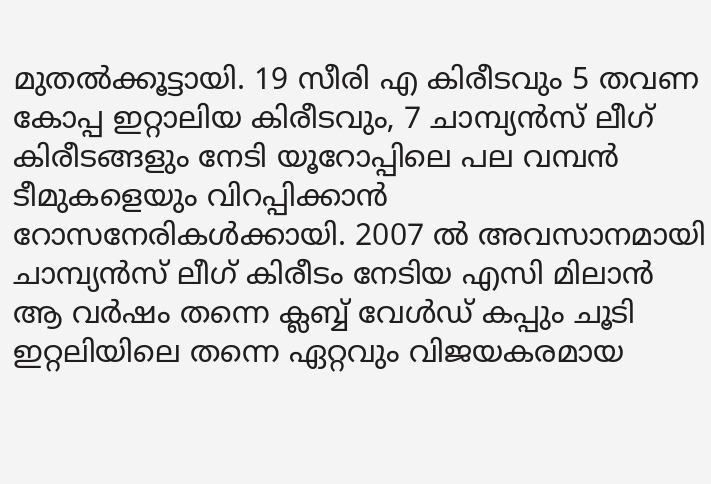മുതല്‍ക്കൂട്ടായി. 19 സീരി എ കിരീടവും 5 തവണ കോപ്പ ഇറ്റാലിയ കിരീടവും, 7 ചാമ്പ്യന്‍സ് ലീഗ് കിരീടങ്ങളും നേടി യൂറോപ്പിലെ പല വമ്പന്‍ ടീമുകളെയും വിറപ്പിക്കാന്‍ റോസനേരികള്‍ക്കായി. 2007 ല്‍ അവസാനമായി ചാമ്പ്യന്‍സ് ലീഗ് കിരീടം നേടിയ എസി മിലാന്‍ ആ വര്‍ഷം തന്നെ ക്ലബ്ബ് വേള്‍ഡ് കപ്പും ചൂടി ഇറ്റലിയിലെ തന്നെ ഏറ്റവും വിജയകരമായ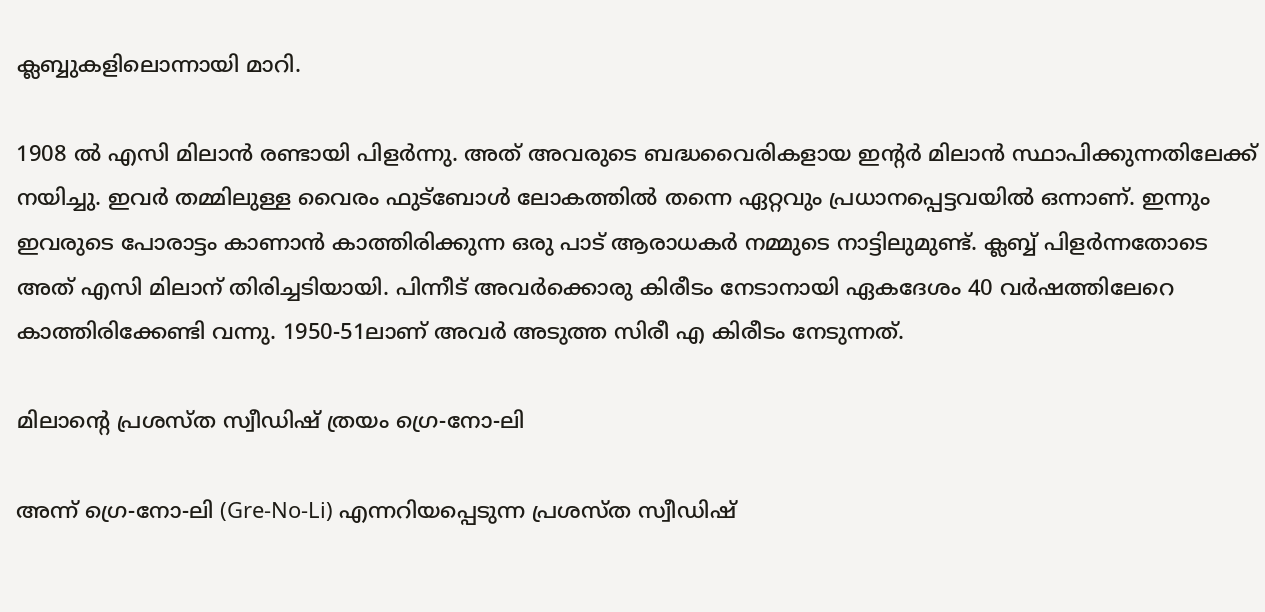ക്ലബ്ബുകളിലൊന്നായി മാറി.

1908 ല്‍ എസി മിലാന്‍ രണ്ടായി പിളര്‍ന്നു. അത് അവരുടെ ബദ്ധവൈരികളായ ഇന്റര്‍ മിലാന്‍ സ്ഥാപിക്കുന്നതിലേക്ക് നയിച്ചു. ഇവര്‍ തമ്മിലുള്ള വൈരം ഫുട്‌ബോള്‍ ലോകത്തില്‍ തന്നെ ഏറ്റവും പ്രധാനപ്പെട്ടവയില്‍ ഒന്നാണ്. ഇന്നും ഇവരുടെ പോരാട്ടം കാണാന്‍ കാത്തിരിക്കുന്ന ഒരു പാട് ആരാധകര്‍ നമ്മുടെ നാട്ടിലുമുണ്ട്. ക്ലബ്ബ് പിളര്‍ന്നതോടെ അത് എസി മിലാന് തിരിച്ചടിയായി. പിന്നീട് അവര്‍ക്കൊരു കിരീടം നേടാനായി ഏകദേശം 40 വര്‍ഷത്തിലേറെ കാത്തിരിക്കേണ്ടി വന്നു. 1950-51ലാണ് അവര്‍ അടുത്ത സിരീ എ കിരീടം നേടുന്നത്.

മിലാന്റെ പ്രശസ്ത സ്വീഡിഷ് ത്രയം ഗ്രെ-നോ-ലി

അന്ന് ഗ്രെ-നോ-ലി (Gre-No-Li) എന്നറിയപ്പെടുന്ന പ്രശസ്ത സ്വീഡിഷ്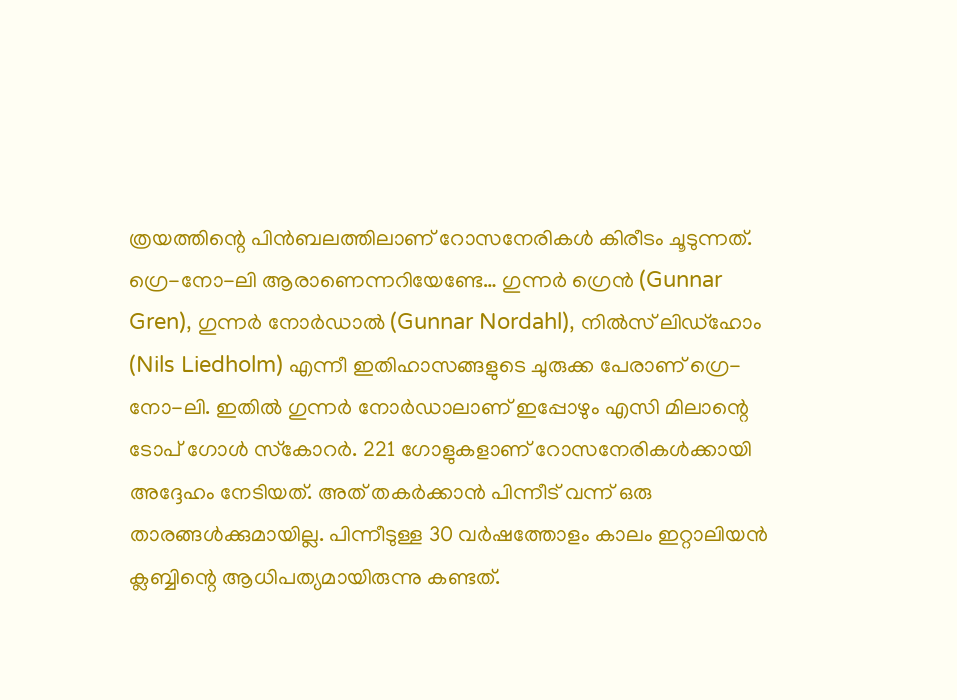ത്രയത്തിന്റെ പിന്‍ബലത്തിലാണ് റോസനേരികള്‍ കിരീടം ചൂടുന്നത്. ഗ്രെ-നോ-ലി ആരാണെന്നറിയേണ്ടേ… ഗുന്നര്‍ ഗ്രെന്‍ (Gunnar Gren), ഗുന്നര്‍ നോര്‍ഡാല്‍ (Gunnar Nordahl), നില്‍സ് ലിഡ്‌ഹോം (Nils Liedholm) എന്നീ ഇതിഹാസങ്ങളുടെ ചുരുക്ക പേരാണ് ഗ്രെ-നോ-ലി. ഇതില്‍ ഗുന്നര്‍ നോര്‍ഡാലാണ് ഇപ്പോഴും എസി മിലാന്റെ ടോപ് ഗോള്‍ സ്‌കോറര്‍. 221 ഗോളുകളാണ് റോസനേരികള്‍ക്കായി അദ്ദേഹം നേടിയത്. അത് തകര്‍ക്കാന്‍ പിന്നീട് വന്ന് ഒരു താരങ്ങള്‍ക്കുമായില്ല. പിന്നീടുള്ള 30 വര്‍ഷത്തോളം കാലം ഇറ്റാലിയന്‍ ക്ലബ്ബിന്റെ ആധിപത്യമായിരുന്നു കണ്ടത്.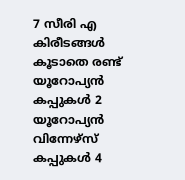7 സീരി എ കിരീടങ്ങള്‍ കൂടാതെ രണ്ട് യൂറോപ്യന്‍ കപ്പുകള്‍ 2 യൂറോപ്യന്‍ വിന്നേഴ്‌സ് കപ്പുകള്‍ 4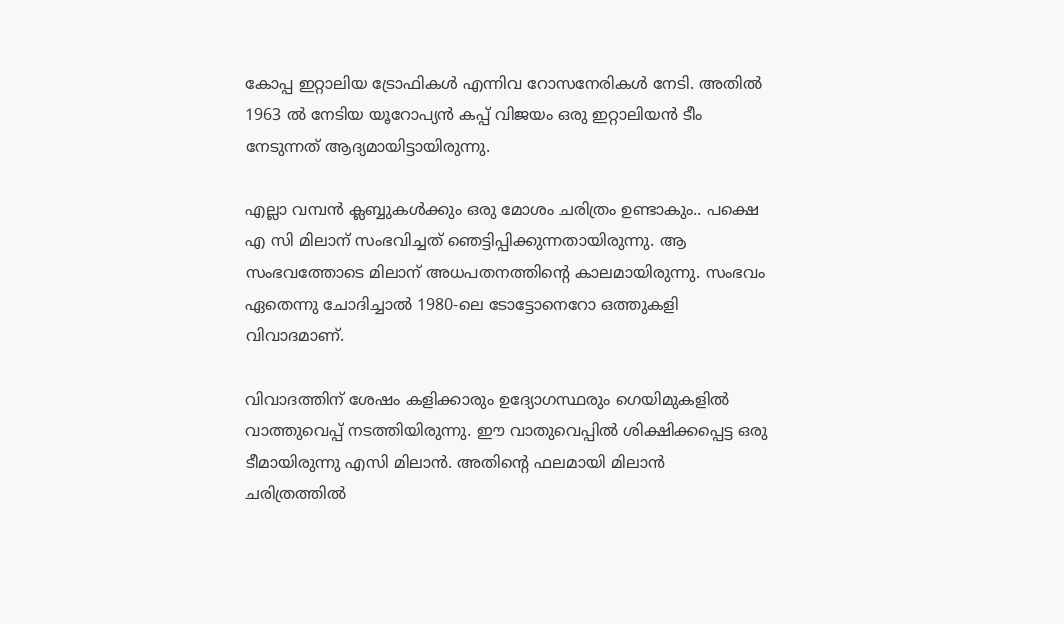കോപ്പ ഇറ്റാലിയ ട്രോഫികള്‍ എന്നിവ റോസനേരികള്‍ നേടി. അതില്‍ 1963 ല്‍ നേടിയ യൂറോപ്യന്‍ കപ്പ് വിജയം ഒരു ഇറ്റാലിയന്‍ ടീം നേടുന്നത് ആദ്യമായിട്ടായിരുന്നു.

എല്ലാ വമ്പന്‍ ക്ലബ്ബുകള്‍ക്കും ഒരു മോശം ചരിത്രം ഉണ്ടാകും.. പക്ഷെ എ സി മിലാന് സംഭവിച്ചത് ഞെട്ടിപ്പിക്കുന്നതായിരുന്നു. ആ സംഭവത്തോടെ മിലാന് അധപതനത്തിന്റെ കാലമായിരുന്നു. സംഭവം ഏതെന്നു ചോദിച്ചാല്‍ 1980-ലെ ടോട്ടോനെറോ ഒത്തുകളി വിവാദമാണ്.

വിവാദത്തിന് ശേഷം കളിക്കാരും ഉദ്യോഗസ്ഥരും ഗെയിമുകളില്‍ വാത്തുവെപ്പ് നടത്തിയിരുന്നു. ഈ വാതുവെപ്പില്‍ ശിക്ഷിക്കപ്പെട്ട ഒരു ടീമായിരുന്നു എസി മിലാന്‍. അതിന്റെ ഫലമായി മിലാന്‍ ചരിത്രത്തില്‍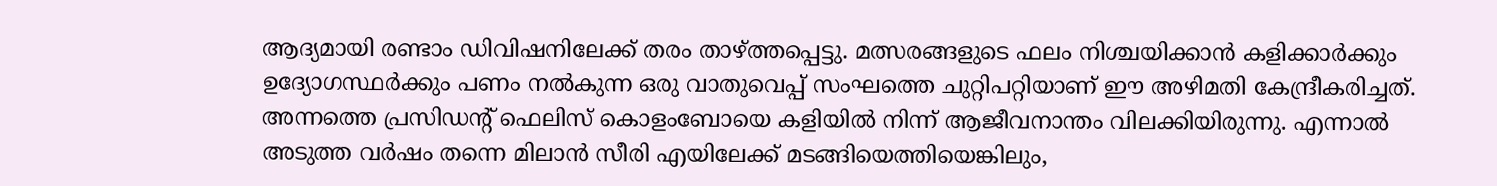ആദ്യമായി രണ്ടാം ഡിവിഷനിലേക്ക് തരം താഴ്ത്തപ്പെട്ടു. മത്സരങ്ങളുടെ ഫലം നിശ്ചയിക്കാന്‍ കളിക്കാര്‍ക്കും ഉദ്യോഗസ്ഥര്‍ക്കും പണം നല്‍കുന്ന ഒരു വാതുവെപ്പ് സംഘത്തെ ചുറ്റിപറ്റിയാണ് ഈ അഴിമതി കേന്ദ്രീകരിച്ചത്. അന്നത്തെ പ്രസിഡന്റ് ഫെലിസ് കൊളംബോയെ കളിയില്‍ നിന്ന് ആജീവനാന്തം വിലക്കിയിരുന്നു. എന്നാല്‍ അടുത്ത വര്‍ഷം തന്നെ മിലാന്‍ സീരി എയിലേക്ക് മടങ്ങിയെത്തിയെങ്കിലും,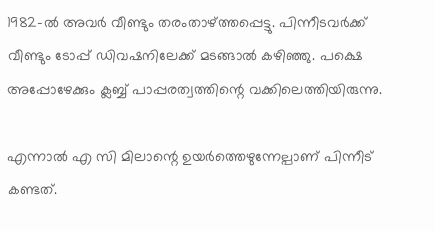1982-ല്‍ അവര്‍ വീണ്ടും തരംതാഴ്ത്തപ്പെട്ടു. പിന്നീടവര്‍ക്ക് വീണ്ടും ടോപ്പ് ഡിവഷനിലേക്ക് മടങ്ങാല്‍ കഴിഞ്ഞു. പക്ഷെ അപ്പോഴേക്കും ക്ലബ്ബ് പാപ്പരത്വത്തിന്റെ വക്കിലെത്തിയിരുന്നു.

എന്നാല്‍ എ സി മിലാന്റെ ഉയര്‍ത്തെഴുന്നേല്പാണ് പിന്നീട് കണ്ടത്.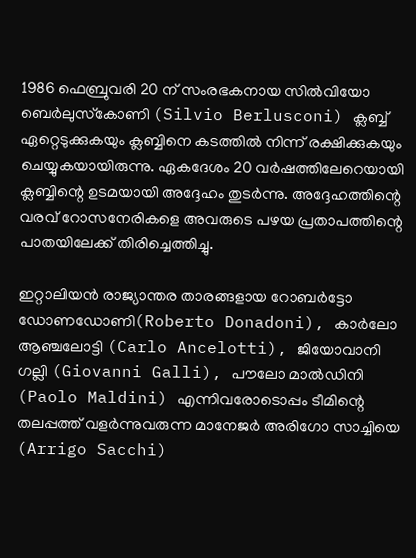1986 ഫെബ്രുവരി 20 ന് സംരഭകനായ സില്‍വിയോ ബെര്‍ലുസ്‌കോണി (Silvio Berlusconi) ക്ലബ്ബ് ഏറ്റെടുക്കുകയും ക്ലബ്ബിനെ കടത്തില്‍ നിന്ന് രക്ഷിക്കുകയും ചെയ്യുകയായിരുന്നു. ഏകദേശം 20 വര്‍ഷത്തിലേറെയായി ക്ലബ്ബിന്റെ ഉടമയായി അദ്ദേഹം തുടര്‍ന്നു. അദ്ദേഹത്തിന്റെ വരവ് റോസനേരികളെ അവരുടെ പഴയ പ്രതാപത്തിന്റെ പാതയിലേക്ക് തിരിച്ചെത്തിച്ചു.

ഇറ്റാലിയന്‍ രാജ്യാന്തര താരങ്ങളായ റോബര്‍ട്ടോ ഡോണഡോണി(Roberto Donadoni), കാര്‍ലോ ആഞ്ചലോട്ടി (Carlo Ancelotti), ജിയോവാനി ഗല്ലി (Giovanni Galli), പൗലോ മാല്‍ഡിനി (Paolo Maldini) എന്നിവരോടൊപ്പം ടീമിന്റെ തലപ്പത്ത് വളര്‍ന്നുവരുന്ന മാനേജര്‍ അരിഗോ സാച്ചിയെ (Arrigo Sacchi)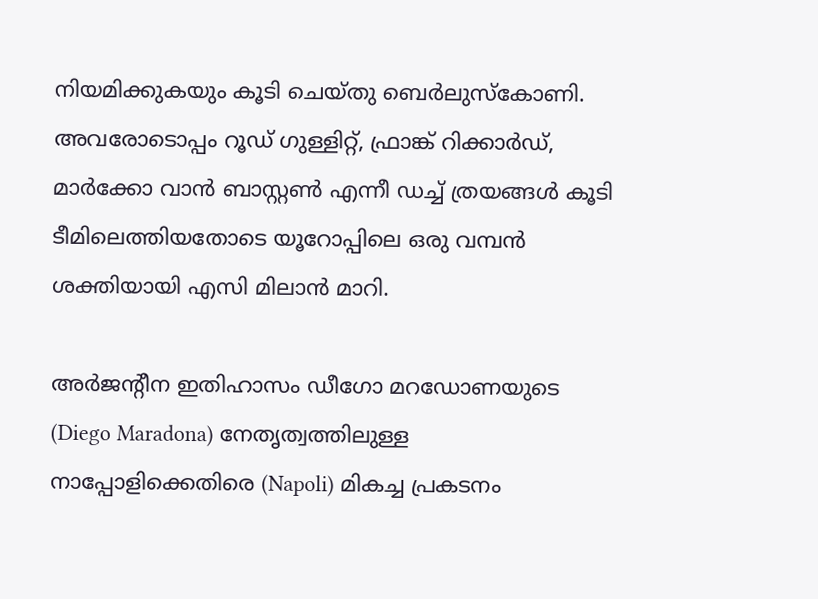നിയമിക്കുകയും കൂടി ചെയ്തു ബെര്‍ലുസ്‌കോണി. അവരോടൊപ്പം റൂഡ് ഗുള്ളിറ്റ്, ഫ്രാങ്ക് റിക്കാര്‍ഡ്, മാര്‍ക്കോ വാന്‍ ബാസ്റ്റണ്‍ എന്നീ ഡച്ച് ത്രയങ്ങള്‍ കൂടി ടീമിലെത്തിയതോടെ യൂറോപ്പിലെ ഒരു വമ്പന്‍ ശക്തിയായി എസി മിലാന്‍ മാറി.

അര്‍ജന്റീന ഇതിഹാസം ഡീഗോ മറഡോണയുടെ (Diego Maradona) നേതൃത്വത്തിലുള്ള നാപ്പോളിക്കെതിരെ (Napoli) മികച്ച പ്രകടനം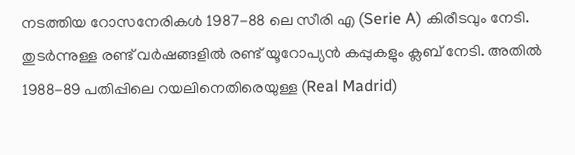നടത്തിയ റോസനേരികള്‍ 1987-88 ലെ സീരി എ (Serie A) കിരീടവും നേടി. തുടര്‍ന്നുള്ള രണ്ട് വര്‍ഷങ്ങളില്‍ രണ്ട് യൂറോപ്യന്‍ കപ്പുകളും ക്ലബ് നേടി. അതില്‍ 1988-89 പതിപ്പിലെ റയലിനെതിരെയുള്ള (Real Madrid)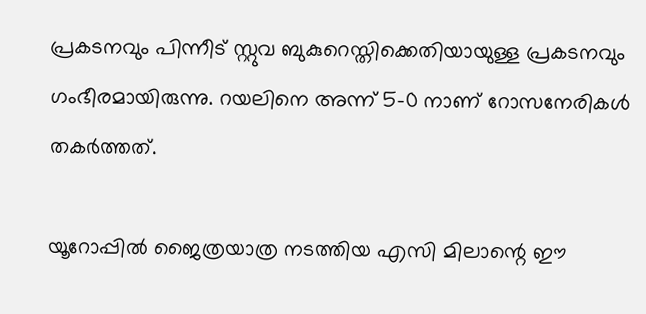പ്രകടനവും പിന്നീട് സ്റ്റുവ ബുകുറെസ്തിക്കെതിയായുള്ള പ്രകടനവും ഗംഭീരമായിരുന്നു. റയലിനെ അന്ന് 5-0 നാണ് റോസനേരികള്‍ തകര്‍ത്തത്.

യൂറോപ്പില്‍ ജൈത്രയാത്ര നടത്തിയ എസി മിലാന്റെ ഈ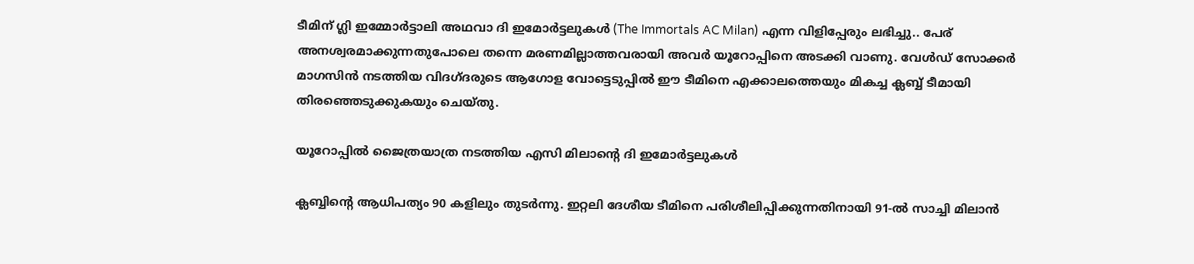ടീമിന് ഗ്ലി ഇമ്മോര്‍ട്ടാലി അഥവാ ദി ഇമോര്‍ട്ടലുകള്‍ (The Immortals AC Milan) എന്ന വിളിപ്പേരും ലഭിച്ചു.. പേര് അനശ്വരമാക്കുന്നതുപോലെ തന്നെ മരണമില്ലാത്തവരായി അവര്‍ യൂറോപ്പിനെ അടക്കി വാണു. വേള്‍ഡ് സോക്കര്‍ മാഗസിന്‍ നടത്തിയ വിദഗ്ദരുടെ ആഗോള വോട്ടെടുപ്പില്‍ ഈ ടീമിനെ എക്കാലത്തെയും മികച്ച ക്ലബ്ബ് ടീമായി തിരഞ്ഞെടുക്കുകയും ചെയ്തു.

യൂറോപ്പില്‍ ജൈത്രയാത്ര നടത്തിയ എസി മിലാന്റെ ദി ഇമോര്‍ട്ടലുകള്‍

ക്ലബ്ബിന്റെ ആധിപത്യം 90 കളിലും തുടര്‍ന്നു. ഇറ്റലി ദേശീയ ടീമിനെ പരിശീലിപ്പിക്കുന്നതിനായി 91-ല്‍ സാച്ചി മിലാന്‍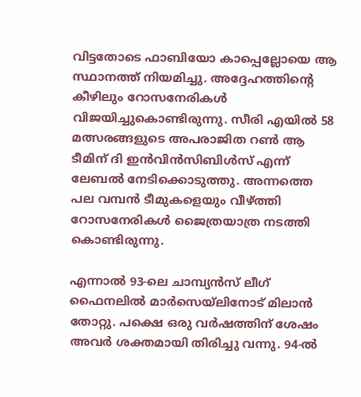വിട്ടതോടെ ഫാബിയോ കാപ്പെല്ലോയെ ആ സ്ഥാനത്ത് നിയമിച്ചു. അദ്ദേഹത്തിന്റെ കീഴിലും റോസനേരികള്‍ വിജയിച്ചുകൊണ്ടിരുന്നു. സീരി എയിൽ 58 മത്സരങ്ങളുടെ അപരാജിത റണ്‍ ആ ടീമിന് ദി ഇന്‍വിന്‍സിബിള്‍സ് എന്ന് ലേബല്‍ നേടിക്കൊടുത്തു. അന്നത്തെ പല വമ്പന്‍ ടീമുകളെയും വീഴ്ത്തി റോസനേരികള്‍ ജൈത്രയാത്ര നടത്തി കൊണ്ടിരുന്നു.

എന്നാല്‍ 93-ലെ ചാമ്പ്യന്‍സ് ലീഗ് ഫൈനലില്‍ മാര്‍സെയ്‌ലിനോട് മിലാന്‍ തോറ്റു. പക്ഷെ ഒരു വര്‍ഷത്തിന് ശേഷം അവര്‍ ശക്തമായി തിരിച്ചു വന്നു. 94-ല്‍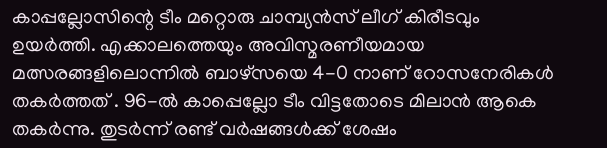കാപ്പല്ലോസിന്റെ ടീം മറ്റൊരു ചാമ്പ്യന്‍സ് ലീഗ് കിരീടവും ഉയര്‍ത്തി. എക്കാലത്തെയും അവിസ്മരണീയമായ മത്സരങ്ങളിലൊന്നില്‍ ബാഴ്‌സയെ 4-0 നാണ് റോസനേരികള്‍ തകര്‍ത്തത് . 96-ല്‍ കാപ്പെല്ലോ ടീം വിട്ടതോടെ മിലാന്‍ ആകെ തകര്‍ന്നു. തുടര്‍ന്ന് രണ്ട് വര്‍ഷങ്ങള്‍ക്ക് ശേഷം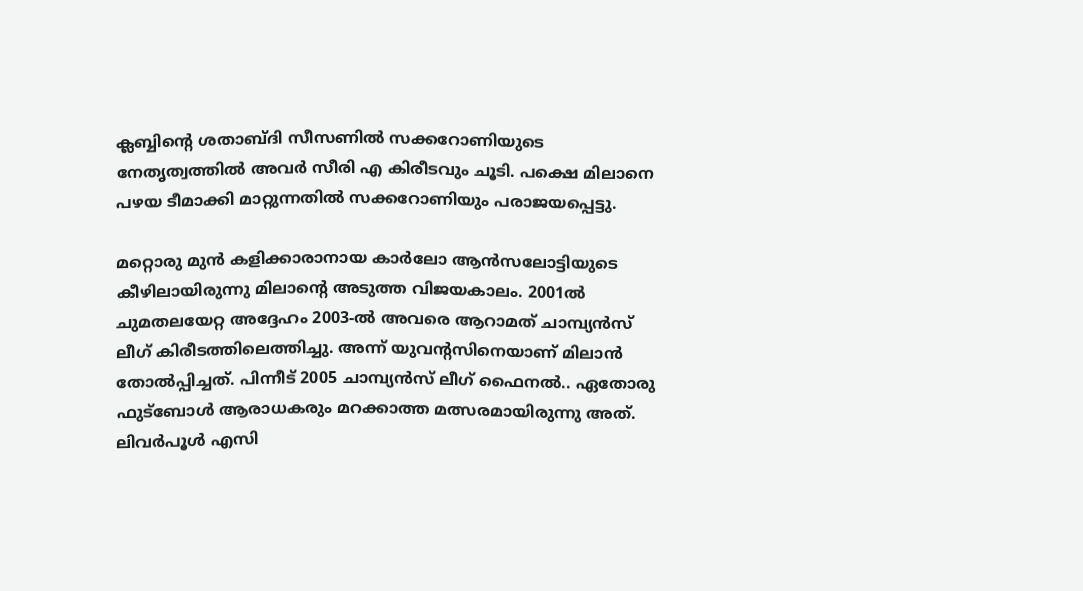ക്ലബ്ബിന്റെ ശതാബ്ദി സീസണില്‍ സക്കറോണിയുടെ നേതൃത്വത്തില്‍ അവര്‍ സീരി എ കിരീടവും ചൂടി. പക്ഷെ മിലാനെ പഴയ ടീമാക്കി മാറ്റുന്നതില്‍ സക്കറോണിയും പരാജയപ്പെട്ടു.

മറ്റൊരു മുന്‍ കളിക്കാരാനായ കാര്‍ലോ ആന്‍സലോട്ടിയുടെ കീഴിലായിരുന്നു മിലാന്റെ അടുത്ത വിജയകാലം. 2001ല്‍ ചുമതലയേറ്റ അദ്ദേഹം 2003-ല്‍ അവരെ ആറാമത് ചാമ്പ്യന്‍സ് ലീഗ് കിരീടത്തിലെത്തിച്ചു. അന്ന് യുവന്റസിനെയാണ് മിലാന്‍ തോല്‍പ്പിച്ചത്. പിന്നീട് 2005 ചാമ്പ്യന്‍സ് ലീഗ് ഫൈനല്‍.. ഏതോരു ഫുട്‌ബോള്‍ ആരാധകരും മറക്കാത്ത മത്സരമായിരുന്നു അത്. ലിവര്‍പൂള്‍ എസി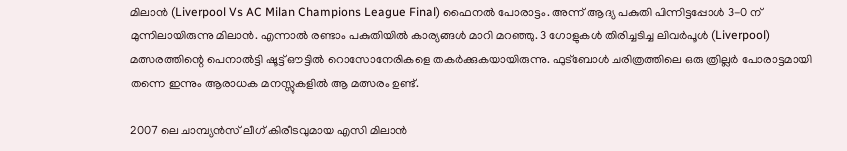മിലാന്‍ (Liverpool Vs AC Milan Champions League Final) ഫൈനല്‍ പോരാട്ടം. അന്ന് ആദ്യ പകുതി പിന്നിട്ടപ്പോള്‍ 3-0 ന് മുന്നിലായിരുന്നു മിലാന്‍. എന്നാല്‍ രണ്ടാം പകുതിയില്‍ കാര്യങ്ങള്‍ മാറി മറഞ്ഞു. 3 ഗോളുകള്‍ തിരിച്ചടിച്ച ലിവർപൂൾ (Liverpool) മത്സരത്തിന്റെ പെനാല്‍ട്ടി ഷൂട്ട് ഔട്ടില്‍ റൊസോനേരികളെ തകര്‍ക്കുകയായിരുന്നു. ഫുട്‌ബോള്‍ ചരിത്രത്തിലെ ഒരു ത്രില്ലര്‍ പോരാട്ടമായി തന്നെ ഇന്നും ആരാധക മനസ്സുകളില്‍ ആ മത്സരം ഉണ്ട്.

2007 ലെ ചാമ്പ്യൻസ് ലീഗ് കിരീടവുമായ എസി മിലാൻ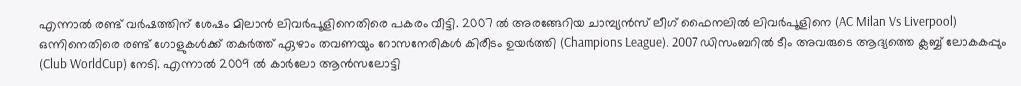എന്നാല്‍ രണ്ട് വര്‍ഷത്തിന് ശേഷം മിലാന്‍ ലിവര്‍പൂളിനെതിരെ പകരം വീട്ടി. 2007 ല്‍ അരങ്ങേറിയ ചാമ്പ്യന്‍സ് ലീഗ് ഫൈനലില്‍ ലിവര്‍പൂളിനെ (AC Milan Vs Liverpool) ഒന്നിനെതിരെ രണ്ട് ഗോളുകള്‍ക്ക് തകര്‍ത്ത് ഏഴാം തവണയും റോസനേരികള്‍ കിരീടം ഉയര്‍ത്തി (Champions League). 2007 ഡിസംബറില്‍ ടീം അവരുടെ ആദ്യത്തെ ക്ലബ്ബ് ലോകകപ്പും (Club WorldCup) നേടി. എന്നാല്‍ 2009 ല്‍ കാര്‍ലോ ആന്‍സലോട്ടി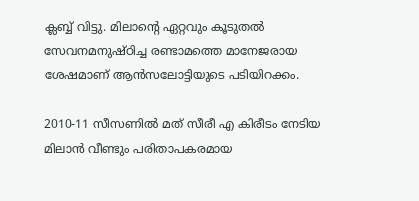ക്ലബ്ബ് വിട്ടു. മിലാന്റെ ഏറ്റവും കൂടുതല്‍ സേവനമനുഷ്ഠിച്ച രണ്ടാമത്തെ മാനേജരായ ശേഷമാണ് ആന്‍സലോട്ടിയുടെ പടിയിറക്കം.

2010-11 സീസണില്‍ മത് സീരീ എ കിരീടം നേടിയ മിലാന്‍ വീണ്ടും പരിതാപകരമായ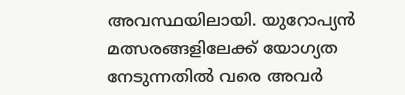അവസ്ഥയിലായി. യുറോപ്യന്‍ മത്സരങ്ങളിലേക്ക് യോഗ്യത നേടുന്നതില്‍ വരെ അവര്‍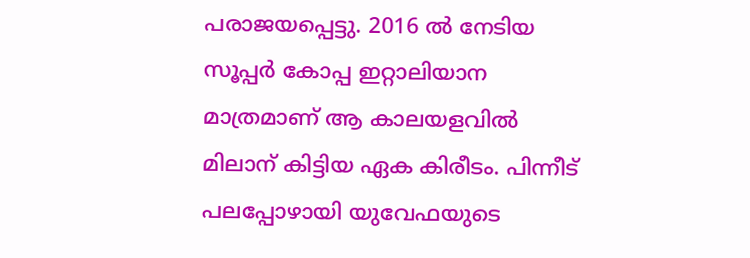പരാജയപ്പെട്ടു. 2016 ല്‍ നേടിയ സൂപ്പര്‍ കോപ്പ ഇറ്റാലിയാന മാത്രമാണ് ആ കാലയളവില്‍ മിലാന് കിട്ടിയ ഏക കിരീടം. പിന്നീട് പലപ്പോഴായി യുവേഫയുടെ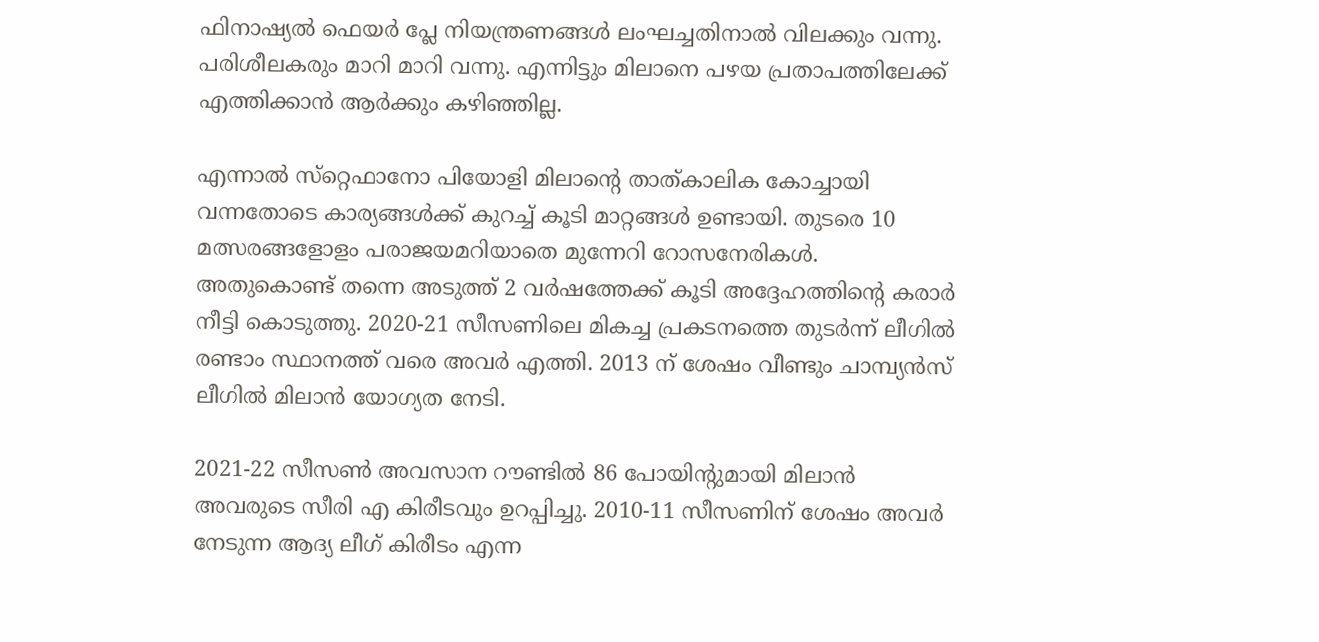ഫിനാഷ്യല്‍ ഫെയര്‍ പ്ലേ നിയന്ത്രണങ്ങള്‍ ലംഘച്ചതിനാല്‍ വിലക്കും വന്നു. പരിശീലകരും മാറി മാറി വന്നു. എന്നിട്ടും മിലാനെ പഴയ പ്രതാപത്തിലേക്ക് എത്തിക്കാന്‍ ആര്‍ക്കും കഴിഞ്ഞില്ല.

എന്നാല്‍ സ്‌റ്റെഫാനോ പിയോളി മിലാന്റെ താത്കാലിക കോച്ചായി വന്നതോടെ കാര്യങ്ങള്‍ക്ക് കുറച്ച് കൂടി മാറ്റങ്ങള്‍ ഉണ്ടായി. തുടരെ 10 മത്സരങ്ങളോളം പരാജയമറിയാതെ മുന്നേറി റോസനേരികള്‍. അതുകൊണ്ട് തന്നെ അടുത്ത് 2 വര്‍ഷത്തേക്ക് കൂടി അദ്ദേഹത്തിന്റെ കരാര്‍ നീട്ടി കൊടുത്തു. 2020-21 സീസണിലെ മികച്ച പ്രകടനത്തെ തുടര്‍ന്ന് ലീഗില്‍ രണ്ടാം സ്ഥാനത്ത് വരെ അവര്‍ എത്തി. 2013 ന് ശേഷം വീണ്ടും ചാമ്പ്യന്‍സ് ലീഗില്‍ മിലാന്‍ യോഗ്യത നേടി.

2021-22 സീസണ്‍ അവസാന റൗണ്ടില്‍ 86 പോയിന്റുമായി മിലാന്‍ അവരുടെ സീരി എ കിരീടവും ഉറപ്പിച്ചു. 2010-11 സീസണിന് ശേഷം അവര്‍ നേടുന്ന ആദ്യ ലീഗ് കിരീടം എന്ന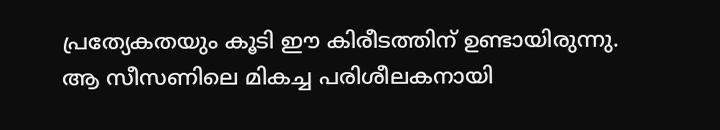പ്രത്യേകതയും കൂടി ഈ കിരീടത്തിന് ഉണ്ടായിരുന്നു. ആ സീസണിലെ മികച്ച പരിശീലകനായി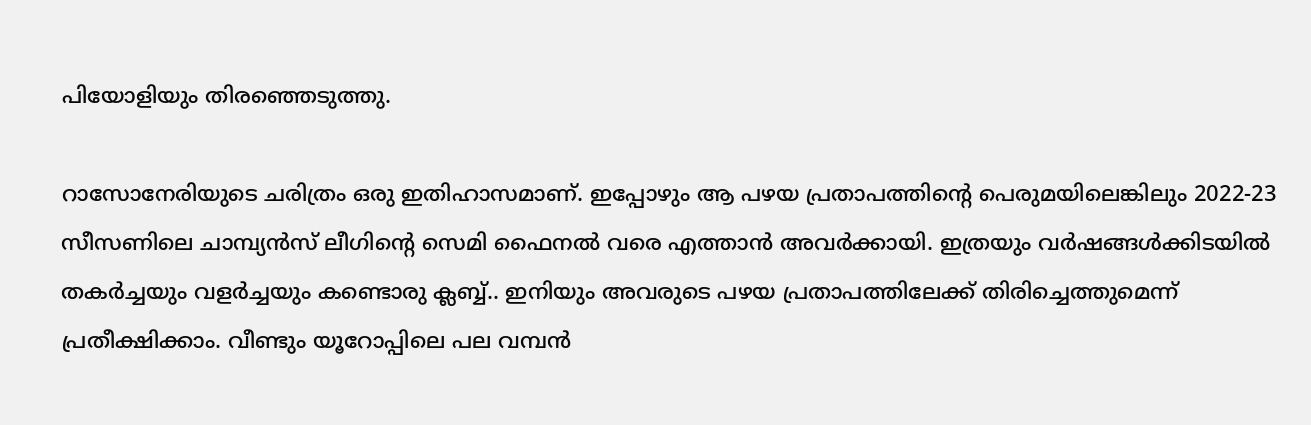പിയോളിയും തിരഞ്ഞെടുത്തു.

റാസോനേരിയുടെ ചരിത്രം ഒരു ഇതിഹാസമാണ്. ഇപ്പോഴും ആ പഴയ പ്രതാപത്തിന്റെ പെരുമയിലെങ്കിലും 2022-23 സീസണിലെ ചാമ്പ്യന്‍സ് ലീഗിന്റെ സെമി ഫൈനല്‍ വരെ എത്താന്‍ അവര്‍ക്കായി. ഇത്രയും വര്‍ഷങ്ങള്‍ക്കിടയില്‍ തകര്‍ച്ചയും വളര്‍ച്ചയും കണ്ടൊരു ക്ലബ്ബ്.. ഇനിയും അവരുടെ പഴയ പ്രതാപത്തിലേക്ക് തിരിച്ചെത്തുമെന്ന് പ്രതീക്ഷിക്കാം. വീണ്ടും യൂറോപ്പിലെ പല വമ്പന്‍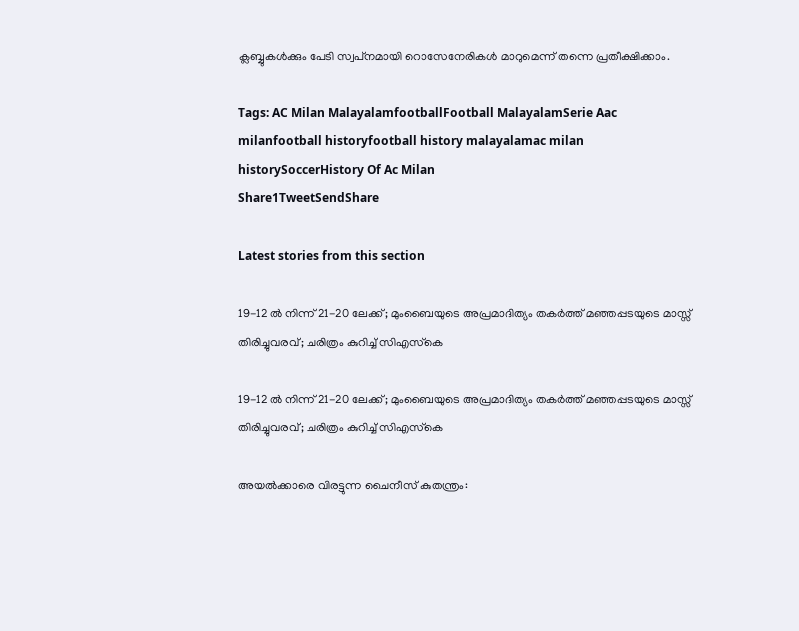ക്ലബ്ബുകള്‍ക്കും പേടി സ്വപ്‌നമായി റൊസേനേരികള്‍ മാറുമെന്ന് തന്നെ പ്രതീക്ഷിക്കാം.

Tags: AC Milan MalayalamfootballFootball MalayalamSerie Aac milanfootball historyfootball history malayalamac milan historySoccerHistory Of Ac Milan
Share1TweetSendShare

Latest stories from this section

19-12 ൽ നിന്ന് 21-20 ലേക്ക്; മുംബൈയുടെ അപ്രമാദിത്യം തകർത്ത് മഞ്ഞപ്പടയുടെ മാസ്സ് തിരിച്ചുവരവ്; ചരിത്രം കുറിച്ച് സിഎസ്‌കെ

19-12 ൽ നിന്ന് 21-20 ലേക്ക്; മുംബൈയുടെ അപ്രമാദിത്യം തകർത്ത് മഞ്ഞപ്പടയുടെ മാസ്സ് തിരിച്ചുവരവ്; ചരിത്രം കുറിച്ച് സിഎസ്‌കെ

അയൽക്കാരെ വിരട്ടുന്ന ചൈനീസ് കുതന്ത്രം: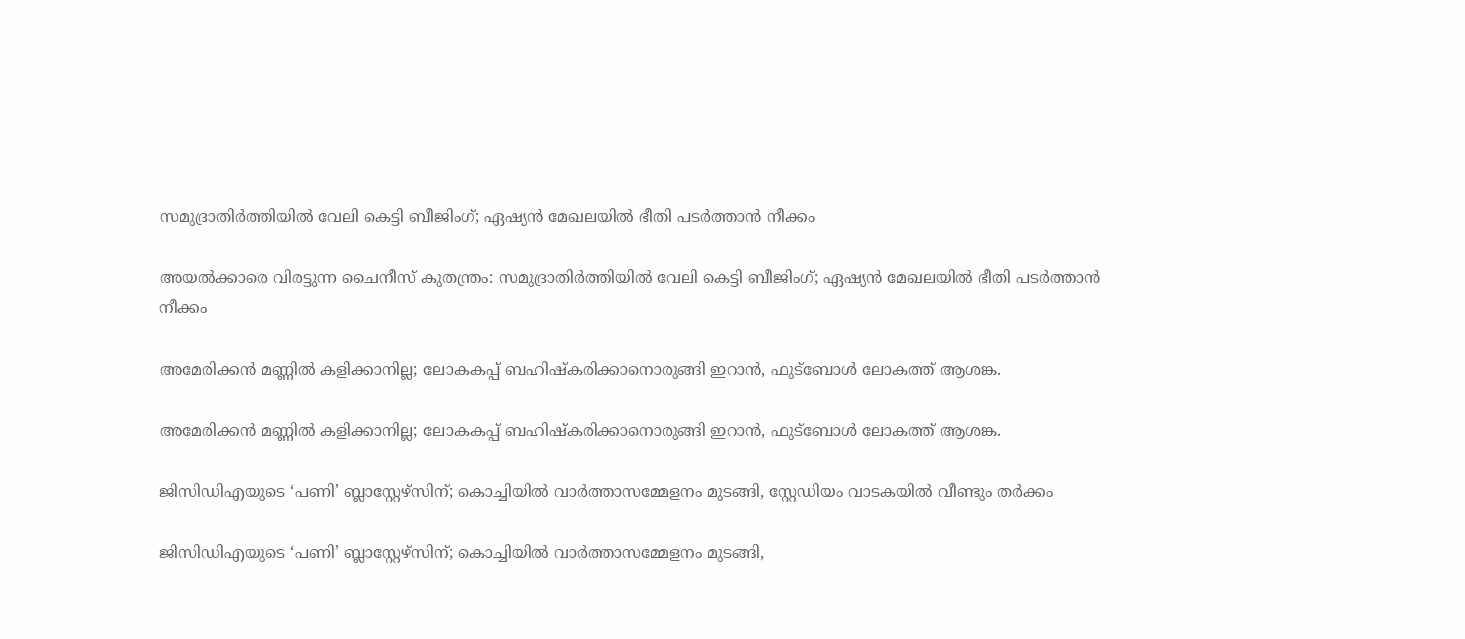സമുദ്രാതിർത്തിയിൽ വേലി കെട്ടി ബീജിംഗ്; ഏഷ്യൻ മേഖലയിൽ ഭീതി പടർത്താൻ നീക്കം

അയൽക്കാരെ വിരട്ടുന്ന ചൈനീസ് കുതന്ത്രം: സമുദ്രാതിർത്തിയിൽ വേലി കെട്ടി ബീജിംഗ്; ഏഷ്യൻ മേഖലയിൽ ഭീതി പടർത്താൻ നീക്കം

അമേരിക്കൻ മണ്ണിൽ കളിക്കാനില്ല; ലോകകപ്പ് ബഹിഷ്കരിക്കാനൊരുങ്ങി ഇറാൻ, ഫുട്ബോൾ ലോകത്ത് ആശങ്ക.

അമേരിക്കൻ മണ്ണിൽ കളിക്കാനില്ല; ലോകകപ്പ് ബഹിഷ്കരിക്കാനൊരുങ്ങി ഇറാൻ, ഫുട്ബോൾ ലോകത്ത് ആശങ്ക.

ജിസിഡിഎയുടെ ‘പണി’ ബ്ലാസ്റ്റേഴ്‌സിന്; കൊച്ചിയിൽ വാർത്താസമ്മേളനം മുടങ്ങി, സ്റ്റേഡിയം വാടകയിൽ വീണ്ടും തർക്കം

ജിസിഡിഎയുടെ ‘പണി’ ബ്ലാസ്റ്റേഴ്‌സിന്; കൊച്ചിയിൽ വാർത്താസമ്മേളനം മുടങ്ങി,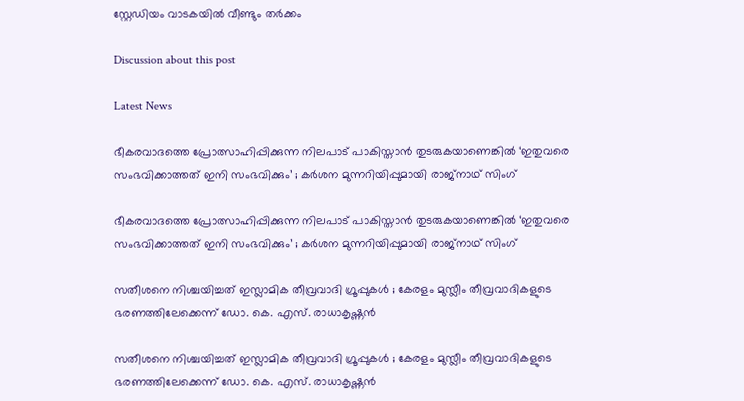സ്റ്റേഡിയം വാടകയിൽ വീണ്ടും തർക്കം

Discussion about this post

Latest News

ഭീകരവാദത്തെ പ്രോത്സാഹിപ്പിക്കുന്ന നിലപാട് പാകിസ്താൻ തുടരുകയാണെങ്കിൽ ‘ഇതുവരെ സംഭവിക്കാത്തത് ഇനി സംഭവിക്കും’ ; കർശന മുന്നറിയിപ്പുമായി രാജ്നാഥ്‌ സിംഗ്

ഭീകരവാദത്തെ പ്രോത്സാഹിപ്പിക്കുന്ന നിലപാട് പാകിസ്താൻ തുടരുകയാണെങ്കിൽ ‘ഇതുവരെ സംഭവിക്കാത്തത് ഇനി സംഭവിക്കും’ ; കർശന മുന്നറിയിപ്പുമായി രാജ്നാഥ്‌ സിംഗ്

സതീശനെ നിശ്ചയിച്ചത് ഇസ്ലാമിക തീവ്രവാദി ഗ്രൂപ്പുകൾ ; കേരളം മുസ്ലീം തീവ്രവാദികളുടെ ഭരണത്തിലേക്കെന്ന് ഡോ. കെ. എസ്. രാധാകൃഷ്ണൻ

സതീശനെ നിശ്ചയിച്ചത് ഇസ്ലാമിക തീവ്രവാദി ഗ്രൂപ്പുകൾ ; കേരളം മുസ്ലീം തീവ്രവാദികളുടെ ഭരണത്തിലേക്കെന്ന് ഡോ. കെ. എസ്. രാധാകൃഷ്ണൻ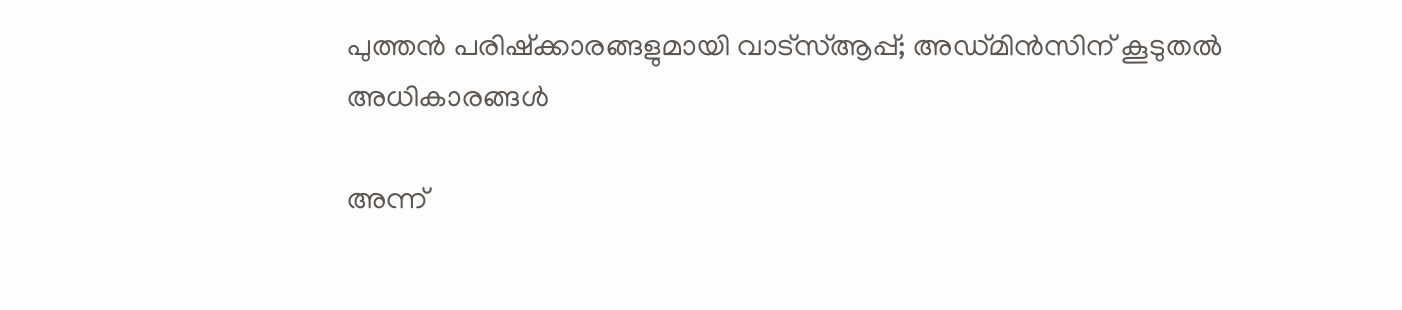പുത്തൻ പരിഷ്‌ക്കാരങ്ങളുമായി വാട്‌സ്ആപ്പ്; അഡ്മിൻസിന് കൂടുതൽ അധികാരങ്ങൾ

അന്ന്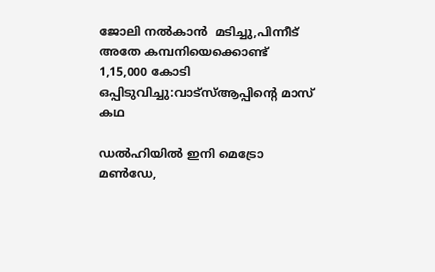ജോലി നൽകാൻ  മടിച്ചു,പിന്നീട് അതേ കമ്പനിയെക്കൊണ്ട് 1,15,000 കോടി ഒപ്പിടുവിച്ചു:വാട്സ്ആപ്പിൻ്റെ മാസ് കഥ

ഡൽഹിയിൽ ഇനി മെട്രോ മൺഡേ,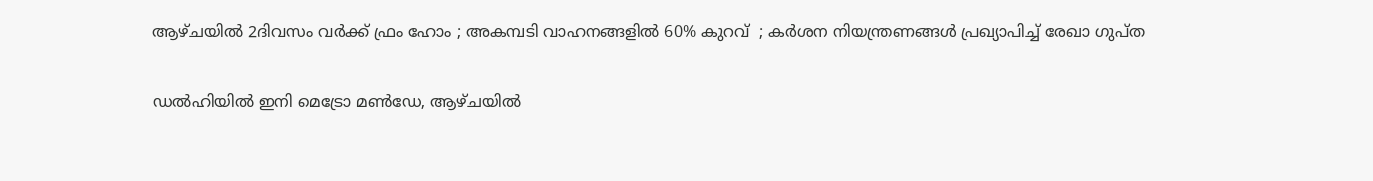ആഴ്ചയിൽ 2ദിവസം വർക്ക് ഫ്രം ഹോം ; അകമ്പടി വാഹനങ്ങളിൽ 60% കുറവ്  ; കർശന നിയന്ത്രണങ്ങൾ പ്രഖ്യാപിച്ച് രേഖാ ഗുപ്ത

ഡൽഹിയിൽ ഇനി മെട്രോ മൺഡേ, ആഴ്ചയിൽ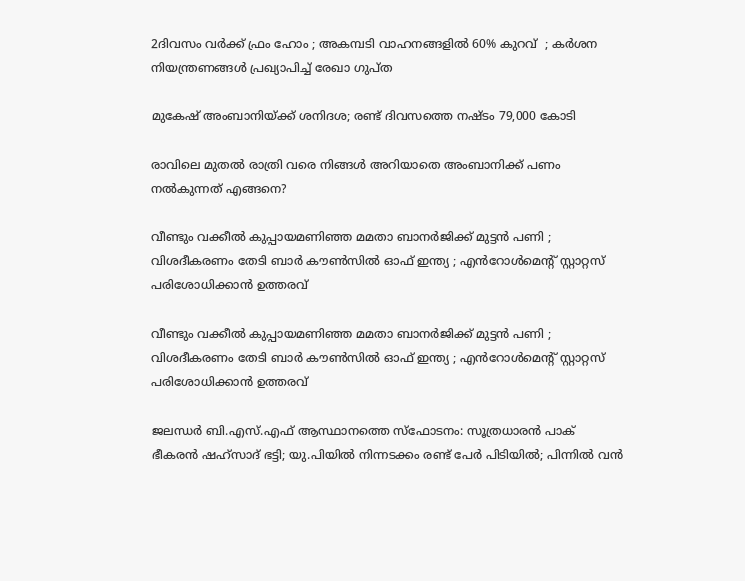2ദിവസം വർക്ക് ഫ്രം ഹോം ; അകമ്പടി വാഹനങ്ങളിൽ 60% കുറവ്  ; കർശന നിയന്ത്രണങ്ങൾ പ്രഖ്യാപിച്ച് രേഖാ ഗുപ്ത

മുകേഷ് അംബാനിയ്ക്ക് ശനിദശ; രണ്ട് ദിവസത്തെ നഷ്ടം 79,000 കോടി

രാവിലെ മുതൽ രാത്രി വരെ നിങ്ങൾ അറിയാതെ അംബാനിക്ക് പണം നൽകുന്നത് എങ്ങനെ?

വീണ്ടും വക്കീൽ കുപ്പായമണിഞ്ഞ മമതാ ബാനർജിക്ക് മുട്ടൻ പണി ; വിശദീകരണം തേടി ബാർ കൗൺസിൽ ഓഫ് ഇന്ത്യ ; എൻറോൾമെന്റ് സ്റ്റാറ്റസ് പരിശോധിക്കാൻ ഉത്തരവ്

വീണ്ടും വക്കീൽ കുപ്പായമണിഞ്ഞ മമതാ ബാനർജിക്ക് മുട്ടൻ പണി ; വിശദീകരണം തേടി ബാർ കൗൺസിൽ ഓഫ് ഇന്ത്യ ; എൻറോൾമെന്റ് സ്റ്റാറ്റസ് പരിശോധിക്കാൻ ഉത്തരവ്

ജലന്ധർ ബി.എസ്.എഫ് ആസ്ഥാനത്തെ സ്ഫോടനം: സൂത്രധാരൻ പാക് ഭീകരൻ ഷഹ്സാദ് ഭട്ടി; യു.പിയിൽ നിന്നടക്കം രണ്ട് പേർ പിടിയിൽ; പിന്നിൽ വൻ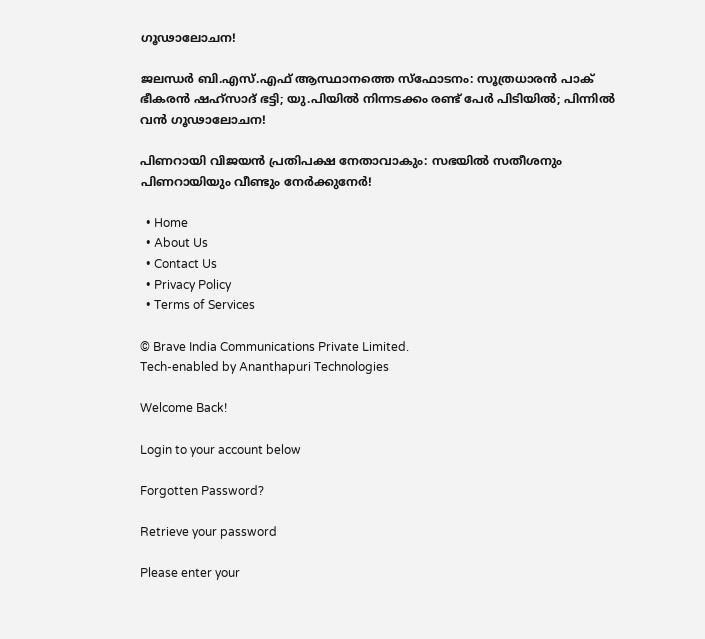ഗൂഢാലോചന!

ജലന്ധർ ബി.എസ്.എഫ് ആസ്ഥാനത്തെ സ്ഫോടനം: സൂത്രധാരൻ പാക് ഭീകരൻ ഷഹ്സാദ് ഭട്ടി; യു.പിയിൽ നിന്നടക്കം രണ്ട് പേർ പിടിയിൽ; പിന്നിൽ വൻ ഗൂഢാലോചന!

പിണറായി വിജയൻ പ്രതിപക്ഷ നേതാവാകും: സഭയിൽ സതീശനും പിണറായിയും വീണ്ടും നേർക്കുനേർ!

  • Home
  • About Us
  • Contact Us
  • Privacy Policy
  • Terms of Services

© Brave India Communications Private Limited.
Tech-enabled by Ananthapuri Technologies

Welcome Back!

Login to your account below

Forgotten Password?

Retrieve your password

Please enter your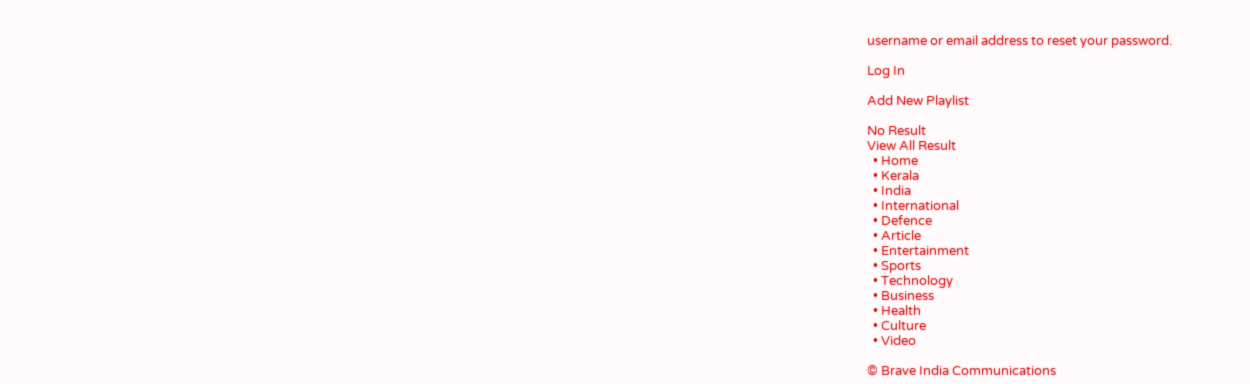username or email address to reset your password.

Log In

Add New Playlist

No Result
View All Result
  • Home
  • Kerala
  • India
  • International
  • Defence
  • Article
  • Entertainment
  • Sports
  • Technology
  • Business
  • Health
  • Culture
  • Video

© Brave India Communications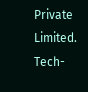Private Limited.
Tech-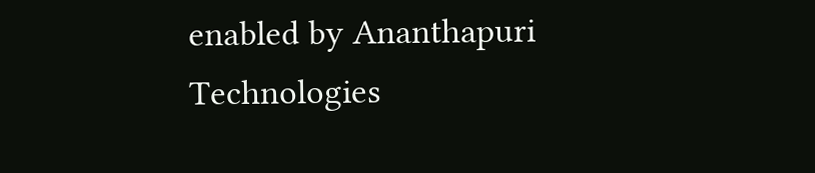enabled by Ananthapuri Technologies